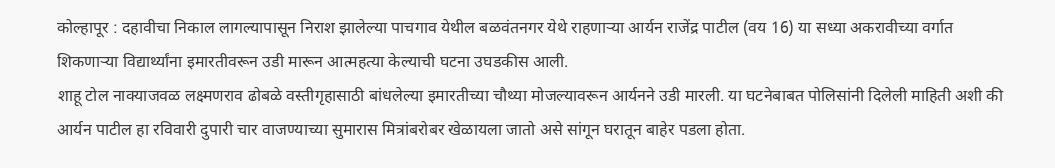कोल्हापूर : दहावीचा निकाल लागल्यापासून निराश झालेल्या पाचगाव येथील बळवंतनगर येथे राहणाऱ्या आर्यन राजेंद्र पाटील (वय 16) या सध्या अकरावीच्या वर्गात शिकणाऱ्या विद्यार्थ्यांना इमारतीवरून उडी मारून आत्महत्या केल्याची घटना उघडकीस आली.
शाहू टोल नाक्याजवळ लक्ष्मणराव ढोबळे वस्तीगृहासाठी बांधलेल्या इमारतीच्या चौथ्या मोजल्यावरून आर्यनने उडी मारली. या घटनेबाबत पोलिसांनी दिलेली माहिती अशी की आर्यन पाटील हा रविवारी दुपारी चार वाजण्याच्या सुमारास मित्रांबरोबर खेळायला जातो असे सांगून घरातून बाहेर पडला होता.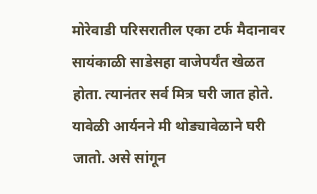मोरेवाडी परिसरातील एका टर्फ मैदानावर सायंकाळी साडेसहा वाजेपर्यंत खेळत होता. त्यानंतर सर्व मित्र घरी जात होते. यावेळी आर्यनने मी थोड्यावेळाने घरी जातो. असे सांगून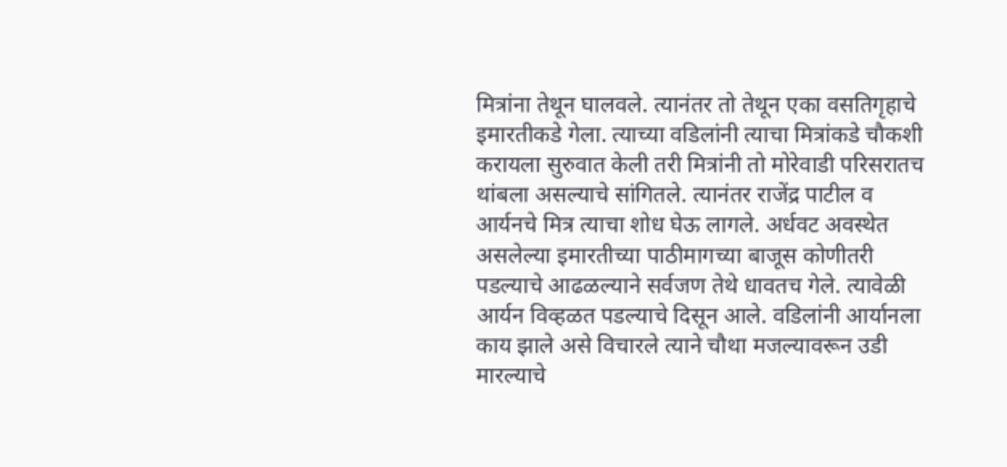मित्रांना तेथून घालवले. त्यानंतर तो तेथून एका वसतिगृहाचे इमारतीकडे गेला. त्याच्या वडिलांनी त्याचा मित्रांकडे चौकशी करायला सुरुवात केली तरी मित्रांनी तो मोरेवाडी परिसरातच थांबला असल्याचे सांगितले. त्यानंतर राजेंद्र पाटील व आर्यनचे मित्र त्याचा शोध घेऊ लागले. अर्धवट अवस्थेत असलेल्या इमारतीच्या पाठीमागच्या बाजूस कोणीतरी पडल्याचे आढळल्याने सर्वजण तेथे धावतच गेले. त्यावेळी आर्यन विव्हळत पडल्याचे दिसून आले. वडिलांनी आर्यानला काय झाले असे विचारले त्याने चौथा मजल्यावरून उडी मारल्याचे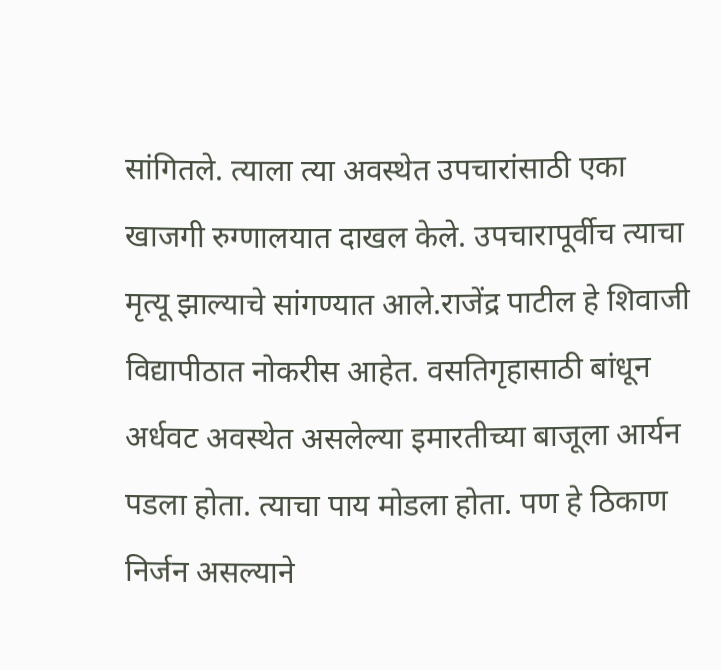सांगितले. त्याला त्या अवस्थेत उपचारांसाठी एका खाजगी रुग्णालयात दाखल केले. उपचारापूर्वीच त्याचा मृत्यू झाल्याचे सांगण्यात आले.राजेंद्र पाटील हे शिवाजी विद्यापीठात नोकरीस आहेत. वसतिगृहासाठी बांधून अर्धवट अवस्थेत असलेल्या इमारतीच्या बाजूला आर्यन पडला होता. त्याचा पाय मोडला होता. पण हे ठिकाण निर्जन असल्याने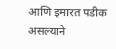आणि इमारत पडीक असल्याने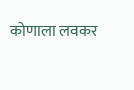कोणाला लवकर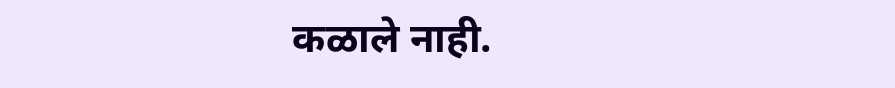कळाले नाही.